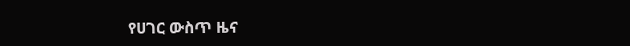የሀገር ውስጥ ዜና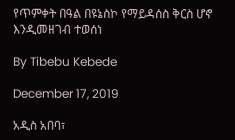የጥምቀት በዓል በዩኔስኮ የማይዳሰስ ቅርስ ሆኖ እንዲመዘገብ ተወሰነ

By Tibebu Kebede

December 17, 2019

አዲስ አበባ፣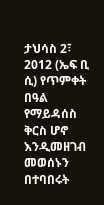ታህሳስ 2፣ 2012 (ኤፍ ቢ ሲ) የጥምቀት በዓል የማይዳሰስ ቅርስ ሆኖ እንዲመዘገብ መወሰኑን በተባበሩት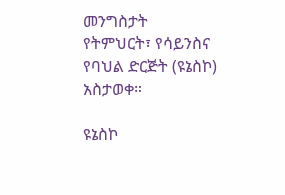መንግስታት የትምህርት፣ የሳይንስና የባህል ድርጅት (ዩኔስኮ) አስታወቀ።

ዩኔስኮ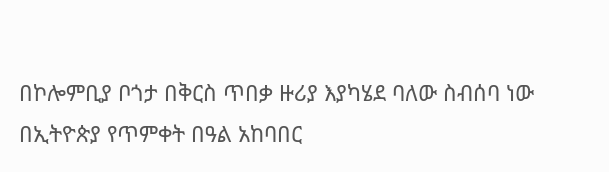በኮሎምቢያ ቦጎታ በቅርስ ጥበቃ ዙሪያ እያካሄደ ባለው ስብሰባ ነው በኢትዮጵያ የጥምቀት በዓል አከባበር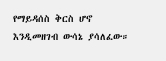የማይዳሰስ ቅርስ ሆኖ እንዲመዘገብ ውሳኔ ያሳለፈው።